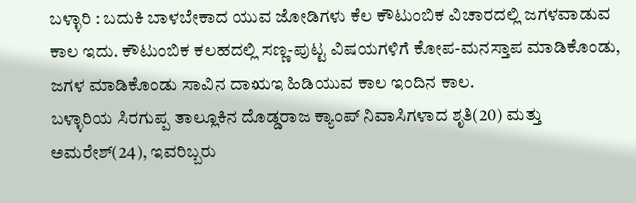ಬಳ್ಳಾರಿ : ಬದುಕಿ ಬಾಳಬೇಕಾದ ಯುವ ಜೋಡಿಗಳು ಕೆಲ ಕೌಟುಂಬಿಕ ವಿಚಾರದಲ್ಲಿ ಜಗಳವಾಡುವ ಕಾಲ ಇದು. ಕೌಟುಂಬಿಕ ಕಲಹದಲ್ಲಿ ಸಣ್ಣ-ಪುಟ್ಟ ವಿಷಯಗಳಿಗೆ ಕೋಪ-ಮನಸ್ತಾಪ ಮಾಡಿಕೊಂಡು, ಜಗಳ ಮಾಡಿಕೊಂಡು ಸಾವಿನ ದಾಋಇ ಹಿಡಿಯುವ ಕಾಲ ಇಂದಿನ ಕಾಲ.
ಬಳ್ಳಾರಿಯ ಸಿರಗುಪ್ಪ ತಾಲ್ಲೂಕಿನ ದೊಡ್ಡರಾಜ ಕ್ಯಾಂಪ್ ನಿವಾಸಿಗಳಾದ ಶೃತಿ(20) ಮತ್ತು ಅಮರೇಶ್(24), ಇವರಿಬ್ಬರು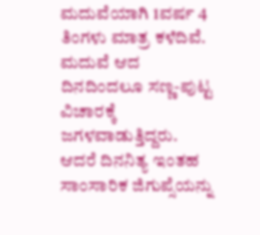ಮದುವೆಯಾಗಿ 1ವರ್ಷ 4 ತಿಂಗಳು ಮಾತ್ರ ಕಳೆದಿವೆ. ಮದುವೆ ಆದ ದಿನದಿಂದಲೂ ಸಣ್ಣ-ಪುಟ್ಟ ವಿಚಾರಕ್ಕೆ ಜಗಳವಾಡುತ್ತಿದ್ದರು. ಆದರೆ ದಿನನಿತ್ಯ ಇಂತಹ ಸಾಂಸಾರಿಕ ಜಿಗುಪ್ಸೆಯನ್ನು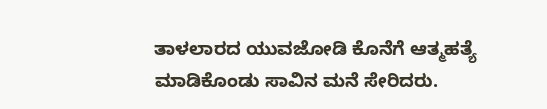ತಾಳಲಾರದ ಯುವಜೋಡಿ ಕೊನೆಗೆ ಆತ್ಮಹತ್ಯೆ ಮಾಡಿಕೊಂಡು ಸಾವಿನ ಮನೆ ಸೇರಿದರು.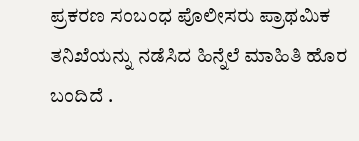ಪ್ರಕರಣ ಸಂಬಂಧ ಪೊಲೀಸರು ಪ್ರಾಥಮಿಕ ತನಿಖೆಯನ್ನು ನಡೆಸಿದ ಹಿನ್ನೆಲೆ ಮಾಹಿತಿ ಹೊರ ಬಂದಿದೆ .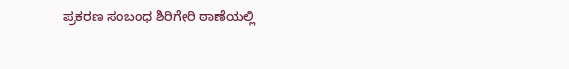ಪ್ರಕರಣ ಸಂಬಂಧ ಶಿರಿಗೇರಿ ಠಾಣೆಯಲ್ಲಿ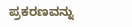ಪ್ರಕರಣವನ್ನು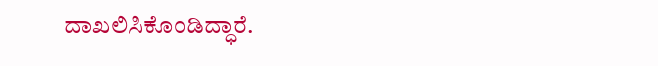ದಾಖಲಿಸಿಕೊಂಡಿದ್ಧಾರೆ.